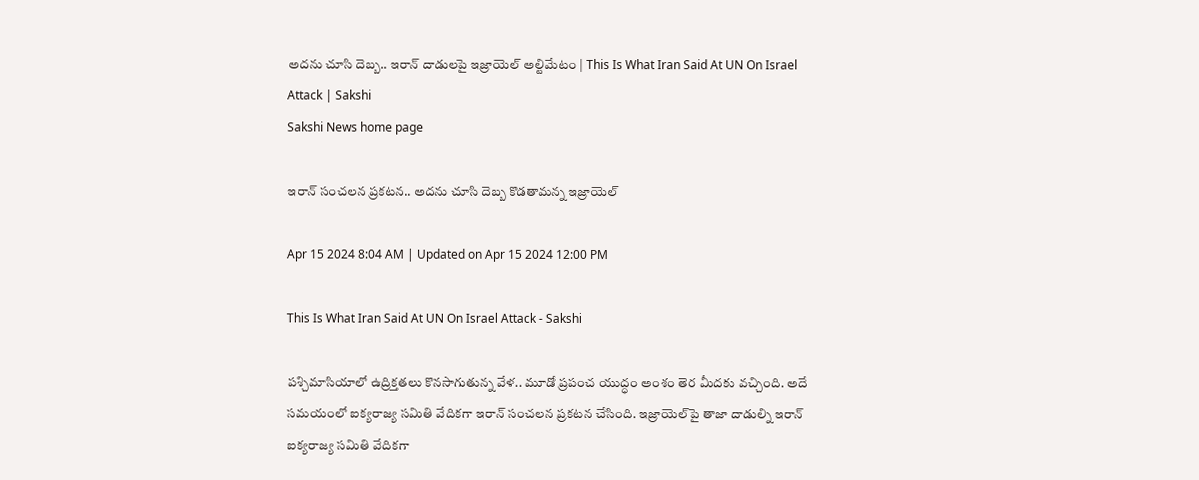అదను చూసి దెబ్బ.. ఇరాన్‌ దాడులపై ఇజ్రాయెల్‌ అల్టిమేటం | This Is What Iran Said At UN On Israel Attack | Sakshi
Sakshi News home page

ఇరాన్‌ సంచలన ప్రకటన.. అదను చూసి దెబ్బ కొడతామన్న ఇజ్రాయెల్‌

Apr 15 2024 8:04 AM | Updated on Apr 15 2024 12:00 PM

This Is What Iran Said At UN On Israel Attack - Sakshi

పశ్చిమాసియాలో ఉద్రిక్తతలు కొనసాగుతున్న వేళ.. మూడో ప్రపంచ యుద్ధం అంశం తెర మీదకు వచ్చింది. అదే సమయంలో ఐక్యరాజ్య సమితి వేదికగా ఇరాన్‌ సంచలన ప్రకటన చేసింది. ఇజ్రాయెల్‌పై తాజా దాడుల్ని ఇరాన్‌ ఐక్యరాజ్య సమితి వేదికగా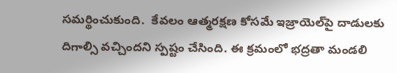సమర్థించుకుంది.  కేవలం ఆత్మరక్షణ కోసమే ఇజ్రాయెల్‌పై దాడులకు దిగాల్సి వచ్చిందని స్పష్టం చేసింది. ఈ క్రమంలో భద్రతా మండలి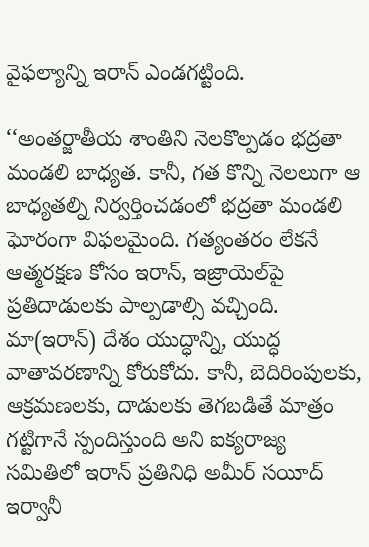వైఫల్యాన్ని ఇరాన్‌ ఎండగట్టింది.

‘‘అంతర్జాతీయ శాంతిని నెలకొల్పడం భద్రతా మండలి బాధ్యత. కానీ, గత కొన్ని నెలలుగా ఆ బాధ్యతల్ని నిర్వర్తించడంలో భద్రతా మండలి ఘోరంగా విఫలమైంది. గత్యంతరం లేకనే ఆత్మరక్షణ కోసం ఇరాన్‌, ఇజ్రాయెల్‌పై ప్రతిదాడులకు పాల్పడాల్సి వచ్చింది. మా(ఇరాన్‌) దేశం యుద్ధాన్ని, యుద్ధ వాతావరణాన్ని కోరుకోదు. కానీ, బెదిరింపులకు, ఆక్రమణలకు, దాడులకు తెగబడితే మాత్రం గట్టిగానే స్పందిస్తుంది అని ఐక్యరాజ్య సమితిలో ఇరాన్‌ ప్రతినిధి అమీర్ సయీద్ ఇర్వానీ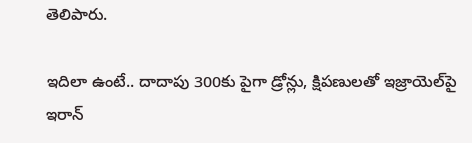తెలిపారు.

ఇదిలా ఉంటే.. దాదాపు 300కు పైగా డ్రోన్లు, క్షిపణులతో ఇజ్రాయెల్‌పై ఇరాన్‌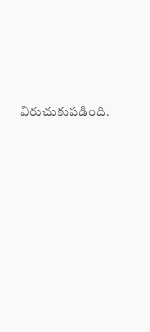విరుచుకుపడింది.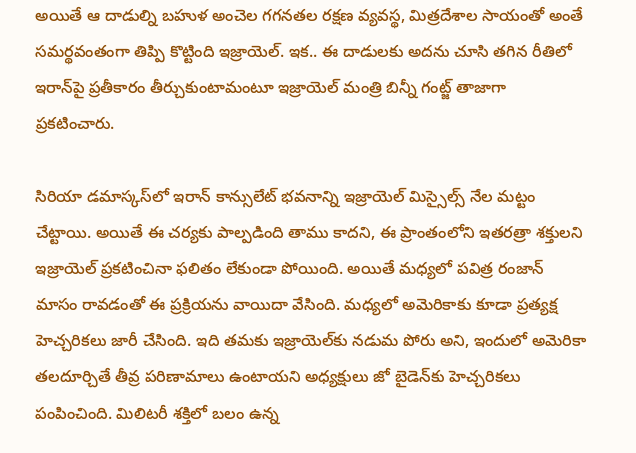అయితే ఆ దాడుల్ని బహుళ అంచెల గగనతల రక్షణ వ్యవస్థ, మిత్రదేశాల సాయంతో అంతే సమర్థవంతంగా తిప్పి కొట్టింది ఇజ్రాయెల్‌. ఇక.. ఈ దాడులకు అదను చూసి తగిన రీతిలో ఇరాన్‌పై ప్రతీకారం తీర్చుకుంటామంటూ ఇజ్రాయెల్‌ మంత్రి బిన్నీ గంట్జ్‌ తాజాగా ప్రకటించారు.

సిరియా డమాస్కస్‌లో ఇరాన్‌ కాన్సులేట్‌ భవనాన్ని ఇజ్రాయెల్‌ మిస్సైల్స్‌ నేల మట్టం చేట్టాయి. అయితే ఈ చర్యకు పాల్పడింది తాము కాదని, ఈ ప్రాంతంలోని ఇతరత్రా శక్తులని ఇజ్రాయెల్ ప్రకటించినా ఫలితం లేకుండా పోయింది. అయితే మధ్యలో పవిత్ర రంజాన్ మాసం రావడంతో ఈ ప్రక్రియను వాయిదా వేసింది. మధ్యలో అమెరికాకు కూడా ప్రత్యక్ష హెచ్చరికలు జారీ చేసింది. ఇది తమకు ఇజ్రాయెల్‌కు నడుమ పోరు అని, ఇందులో అమెరికా తలదూర్చితే తీవ్ర పరిణామాలు ఉంటాయని అధ్యక్షులు జో బైడెన్‌కు హెచ్చరికలు పంపించింది. మిలిటరీ శక్తిలో బలం ఉన్న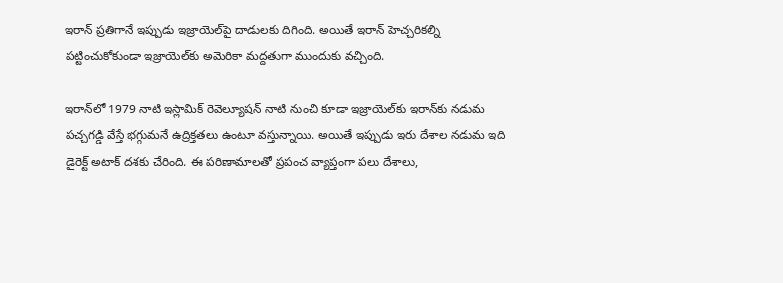ఇరాన్‌ ప్రతిగానే ఇప్పుడు ఇజ్రాయెల్‌పై దాడులకు దిగింది. అయితే ఇరాన్‌ హెచ్చరికల్ని పట్టించుకోకుండా ఇజ్రాయెల్‌కు అమెరికా మద్దతుగా ముందుకు వచ్చింది.

ఇరాన్‌లో 1979 నాటి ఇస్లామిక్ రెవెల్యూషన్ నాటి నుంచి కూడా ఇజ్రాయెల్‌కు ఇరాన్‌కు నడుమ పచ్చగడ్డి వేస్తే భగ్గుమనే ఉద్రిక్తతలు ఉంటూ వస్తున్నాయి. అయితే ఇప్పుడు ఇరు దేశాల నడుమ ఇది డైరెక్ట్ అటాక్ దశకు చేరింది. ఈ పరిణామాలతో ప్రపంచ వ్యాప్తంగా పలు దేశాలు,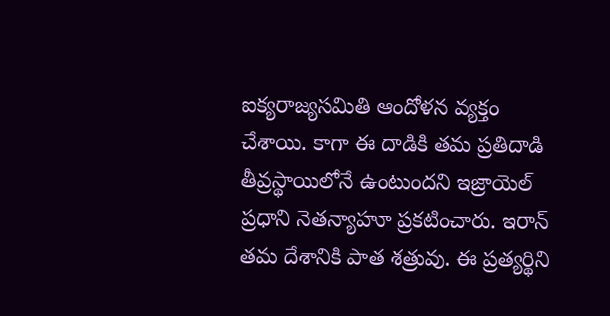ఐక్యరాజ్యసమితి ఆందోళన వ్యక్తం చేశాయి. కాగా ఈ దాడికి తమ ప్రతిదాడి తీవ్రస్థాయిలోనే ఉంటుందని ఇజ్రాయెల్ ప్రధాని నెతన్యాహూ ప్రకటించారు. ఇరాన్ తమ దేశానికి పాత శత్రువు. ఈ ప్రత్యర్థిని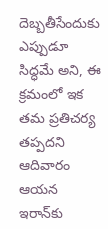దెబ్బతీసేందుకు ఎప్పుడూ సిద్ధమే అని, ఈ క్రమంలో ఇక తమ ప్రతిచర్య తప్పదని ఆదివారం ఆయన ఇరాన్‌కు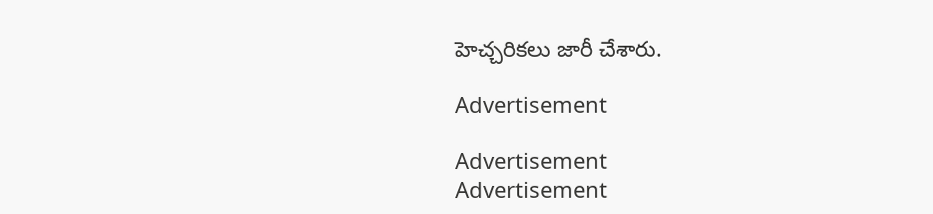హెచ్చరికలు జారీ చేశారు.

Advertisement

Advertisement
Advertisement